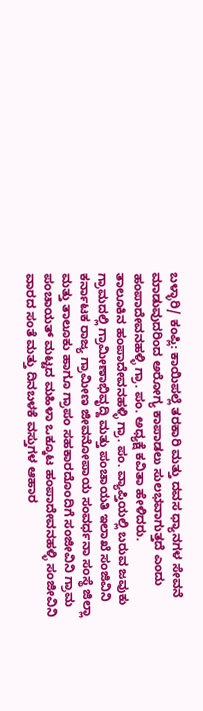ಬಳ್ಳಾರಿ/ ಕಂಪ್ಲಿ: ಕಾಯಿಪಲ್ಲೆ ತರಕಾರಿ ಮತ್ತು ದವಸ ಧ್ಯಾನಗಳ ಸೇವನೆ ಮಾಡುವುದರಿಂದ ಅರೋಗ್ಯ ಕಾಪಾಡಲು ಸುಲಭವಾಗುತ್ತದೆ ಎಂದು ಹಂಪಾದೇವನಹಳ್ಳಿ ಗ್ರಾ. ಪಂ. ಅಧ್ಯಕ್ಷೆ ಕವಿತಾ ಹೇಳಿದರು.
ತಾಲೂಕಿನ ಹಂಪಾದೇವನಹಳ್ಳಿ ಗ್ರಾ. ಪಂ. ವ್ಯಾಪ್ತಿಯಲ್ಲಿ ಬರುವ ಜವುಕು ಗ್ರಾಮದಲ್ಲಿ ಗ್ರಾಮೀಣಾಭಿವೃದ್ದಿ ಮತ್ತು ಪಂಚಾಯತಿ ಇಲಾಖೆ ಸಂಜಿವಿನಿ ಕರ್ನಾಟಕ ರಾಜ್ಯ ಗ್ರಾಮೀಣ ಜೀವನೋಪಾಯ ಸಂವರ್ಧನಾ ಸಂಸ್ಥೆ ಜಿಲ್ಲಾ ಮತ್ತು ತಾಲೂಕು ಹಾಗೂ ಗ್ರಾಪಂ ಸಹಕಾರದೊಂದಿಗೆ ಸಂಜೀವಿನಿ ಗ್ರಾಮ ಪಂಚಾಯತ್ ಮಟ್ಟದ ಮಹಿಳಾ ಒಕ್ಕೂಟ ಹಂಪಾದೇವನಹಳ್ಳಿ ಸಂಜೀವಿನಿ ವಾರದ ಸಂತೆ ಮತ್ತು ದಿನಬಳಕೆ ವಸ್ತುಗಳ ಆಹಾರ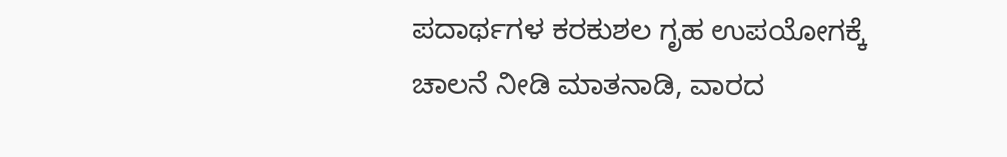ಪದಾರ್ಥಗಳ ಕರಕುಶಲ ಗೃಹ ಉಪಯೋಗಕ್ಕೆ ಚಾಲನೆ ನೀಡಿ ಮಾತನಾಡಿ, ವಾರದ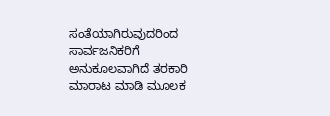ಸಂತೆಯಾಗಿರುವುದರಿಂದ ಸಾರ್ವಜನಿಕರಿಗೆ ಅನುಕೂಲವಾಗಿದೆ ತರಕಾರಿ ಮಾರಾಟ ಮಾಡಿ ಮೂಲಕ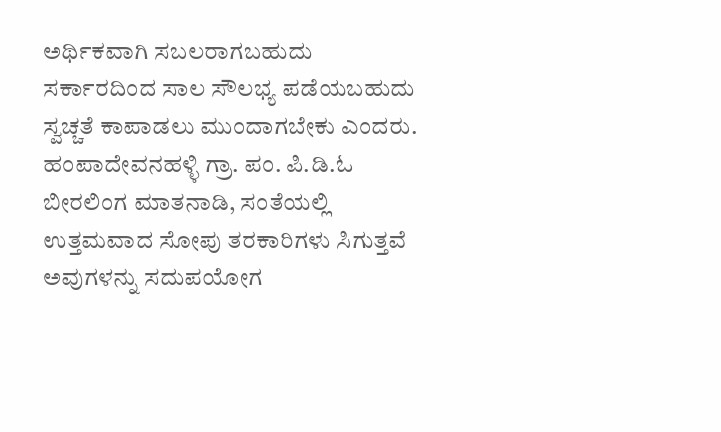ಅರ್ಥಿಕವಾಗಿ ಸಬಲರಾಗಬಹುದು ಸರ್ಕಾರದಿಂದ ಸಾಲ ಸೌಲಭ್ಯ ಪಡೆಯಬಹುದು ಸ್ವಚ್ಚತೆ ಕಾಪಾಡಲು ಮುಂದಾಗಬೇಕು ಎಂದರು.
ಹಂಪಾದೇವನಹಳ್ಳಿ ಗ್ರಾ. ಪಂ. ಪಿ.ಡಿ.ಓ ಬೀರಲಿಂಗ ಮಾತನಾಡಿ, ಸಂತೆಯಲ್ಲಿ ಉತ್ತಮವಾದ ಸೋಪು ತರಕಾರಿಗಳು ಸಿಗುತ್ತವೆ ಅವುಗಳನ್ನು ಸದುಪಯೋಗ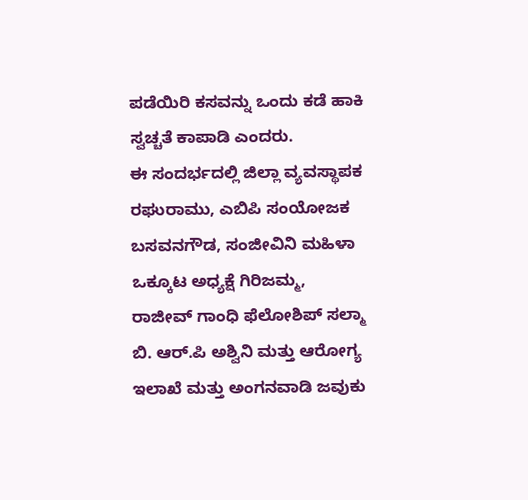ಪಡೆಯಿರಿ ಕಸವನ್ನು ಒಂದು ಕಡೆ ಹಾಕಿ ಸ್ವಚ್ಚತೆ ಕಾಪಾಡಿ ಎಂದರು.
ಈ ಸಂದರ್ಭದಲ್ಲಿ ಜಿಲ್ಲಾ ವ್ಯವಸ್ಥಾಪಕ ರಘುರಾಮು, ಎಬಿಪಿ ಸಂಯೋಜಕ ಬಸವನಗೌಡ, ಸಂಜೀವಿನಿ ಮಹಿಳಾ ಒಕ್ಕೂಟ ಅಧ್ಯಕ್ಷೆ ಗಿರಿಜಮ್ಮ, ರಾಜೀವ್ ಗಾಂಧಿ ಫೆಲೋಶಿಪ್ ಸಲ್ಮಾ ಬಿ. ಆರ್.ಪಿ ಅಶ್ವಿನಿ ಮತ್ತು ಆರೋಗ್ಯ ಇಲಾಖೆ ಮತ್ತು ಅಂಗನವಾಡಿ ಜವುಕು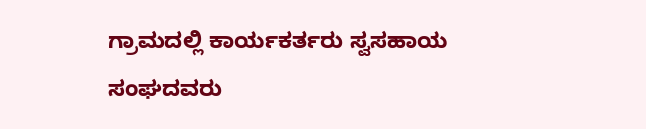ಗ್ರಾಮದಲ್ಲಿ ಕಾರ್ಯಕರ್ತರು ಸ್ವಸಹಾಯ ಸಂಘದವರು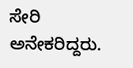ಸೇರಿ ಅನೇಕರಿದ್ದರು.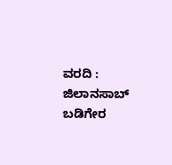ವರದಿ : ಜಿಲಾನಸಾಬ್ ಬಡಿಗೇರ